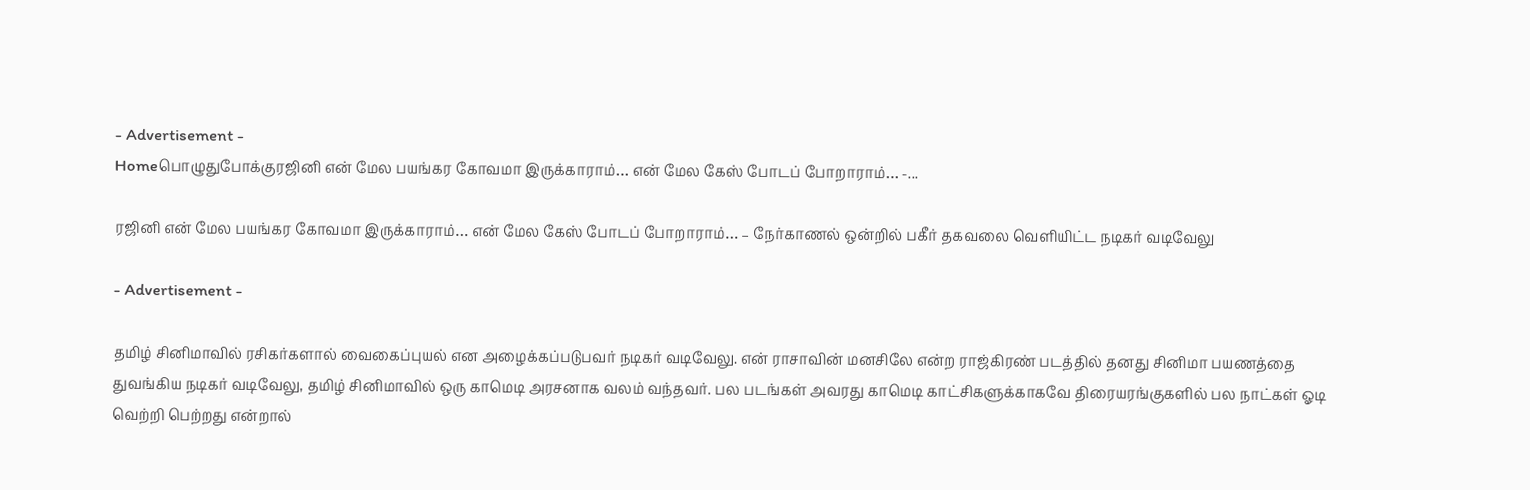- Advertisement -
Homeபொழுதுபோக்குரஜினி என் மேல பயங்கர கோவமா இருக்காராம்… என் மேல கேஸ் போடப் போறாராம்… -...

ரஜினி என் மேல பயங்கர கோவமா இருக்காராம்… என் மேல கேஸ் போடப் போறாராம்… – நேர்காணல் ஒன்றில் பகீர் தகவலை வெளியிட்ட நடிகர் வடிவேலு

- Advertisement -

தமிழ் சினிமாவில் ரசிகர்களால் வைகைப்புயல் என அழைக்கப்படுபவர் நடிகர் வடிவேலு. என் ராசாவின் மனசிலே என்ற ராஜ்கிரண் படத்தில் தனது சினிமா பயணத்தை துவங்கிய நடிகர் வடிவேலு, தமிழ் சினிமாவில் ஒரு காமெடி அரசனாக வலம் வந்தவர். பல படங்கள் அவரது காமெடி காட்சிகளுக்காகவே திரையரங்குகளில் பல நாட்கள் ஓடி வெற்றி பெற்றது என்றால்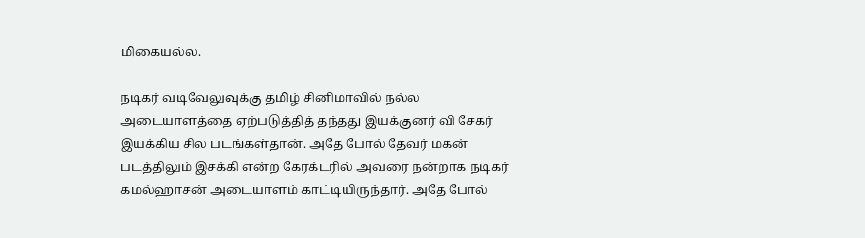மிகையல்ல.

நடிகர் வடிவேலுவுக்கு தமிழ் சினிமாவில் நல்ல அடையாளத்தை ஏற்படுத்தித் தந்தது இயக்குனர் வி சேகர் இயக்கிய சில படங்கள்தான். அதே போல் தேவர் மகன் படத்திலும் இசக்கி என்ற கேரக்டரில் அவரை நன்றாக நடிகர் கமல்ஹாசன் அடையாளம் காட்டியிருந்தார். அதே போல்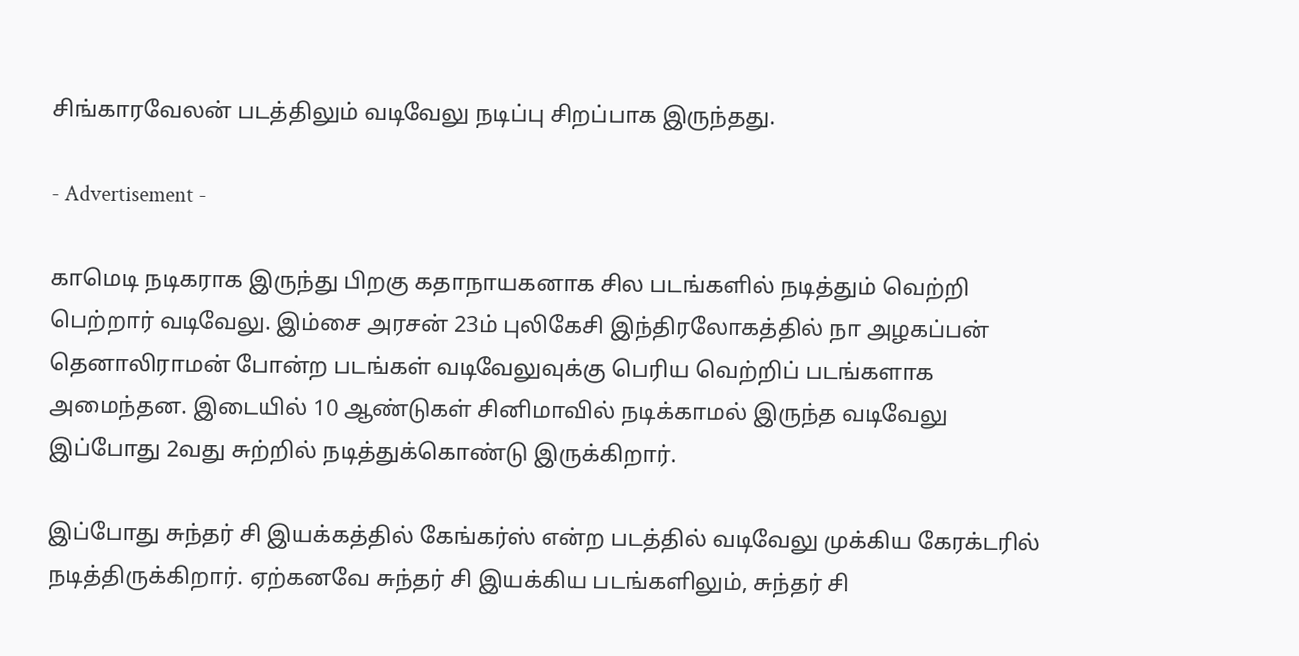சிங்காரவேலன் படத்திலும் வடிவேலு நடிப்பு சிறப்பாக இருந்தது.

- Advertisement -

காமெடி நடிகராக இருந்து பிறகு கதாநாயகனாக சில படங்களில் நடித்தும் வெற்றி பெற்றார் வடிவேலு. இம்சை அரசன் 23ம் புலிகேசி இந்திரலோகத்தில் நா அழகப்பன் தெனாலிராமன் போன்ற படங்கள் வடிவேலுவுக்கு பெரிய வெற்றிப் படங்களாக அமைந்தன. இடையில் 10 ஆண்டுகள் சினிமாவில் நடிக்காமல் இருந்த வடிவேலு இப்போது 2வது சுற்றில் நடித்துக்கொண்டு இருக்கிறார்.

இப்போது சுந்தர் சி இயக்கத்தில் கேங்கர்ஸ் என்ற படத்தில் வடிவேலு முக்கிய கேரக்டரில் நடித்திருக்கிறார். ஏற்கனவே சுந்தர் சி இயக்கிய படங்களிலும், சுந்தர் சி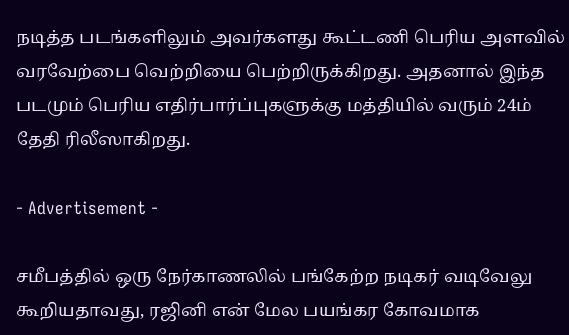நடித்த படங்களிலும் அவர்களது கூட்டணி பெரிய அளவில் வரவேற்பை வெற்றியை பெற்றிருக்கிறது. அதனால் இந்த படமும் பெரிய எதிர்பார்ப்புகளுக்கு மத்தியில் வரும் 24ம் தேதி ரிலீஸாகிறது.

- Advertisement -

சமீபத்தில் ஒரு நேர்காணலில் பங்கேற்ற நடிகர் வடிவேலு கூறியதாவது, ரஜினி என் மேல பயங்கர கோவமாக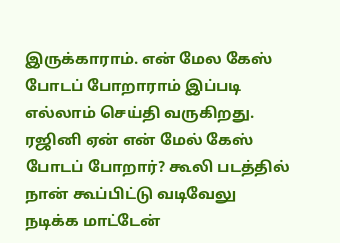இருக்காராம். என் மேல கேஸ் போடப் போறாராம் இப்படி எல்லாம் செய்தி வருகிறது. ரஜினி ஏன் என் மேல் கேஸ் போடப் போறார்? கூலி படத்தில் நான் கூப்பிட்டு வடிவேலு நடிக்க மாட்டேன்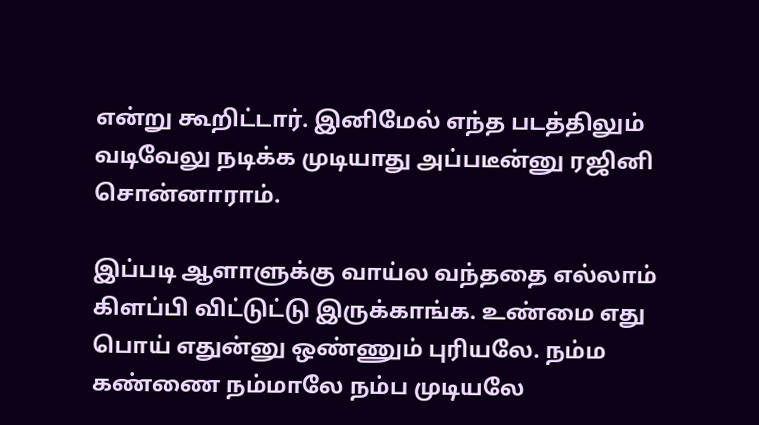என்று கூறிட்டார். இனிமேல் எந்த படத்திலும் வடிவேலு நடிக்க முடியாது அப்படீன்னு ரஜினி சொன்னாராம்.

இப்படி ஆளாளுக்கு வாய்ல வந்ததை எல்லாம் கிளப்பி விட்டுட்டு இருக்காங்க. உண்மை எது பொய் எதுன்னு ஒண்ணும் புரியலே. நம்ம கண்ணை நம்மாலே நம்ப முடியலே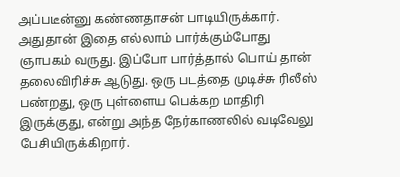அப்படீன்னு கண்ணதாசன் பாடியிருக்கார். அதுதான் இதை எல்லாம் பார்க்கும்போது ஞாபகம் வருது. இப்போ பார்த்தால் பொய் தான் தலைவிரிச்சு ஆடுது. ஒரு படத்தை முடிச்சு ரிலீஸ் பண்றது, ஒரு புள்ளைய பெக்கற மாதிரி இருக்குது, என்று அந்த நேர்காணலில் வடிவேலு பேசியிருக்கிறார்.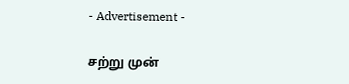- Advertisement -

சற்று முன்